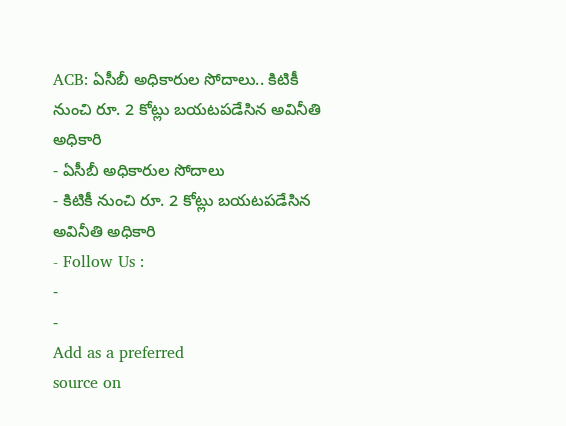ACB: ఏసీబీ అధికారుల సోదాలు.. కిటికీ నుంచి రూ. 2 కోట్లు బయటపడేసిన అవినీతి అధికారి
- ఏసీబీ అధికారుల సోదాలు
- కిటికీ నుంచి రూ. 2 కోట్లు బయటపడేసిన అవినీతి అధికారి
- Follow Us :
-
-
Add as a preferred
source on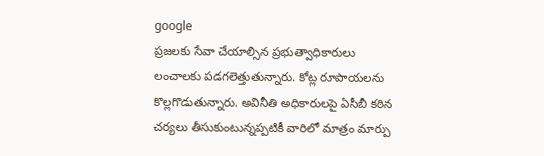google
ప్రజలకు సేవా చేయాల్సిన ప్రభుత్వాధికారులు లంచాలకు పడగలెత్తుతున్నారు. కోట్ల రూపాయలను కొల్లగొడుతున్నారు. అవినీతి అధికారులపై ఏసీబీ కఠిన చర్యలు తీసుకుంటున్నప్పటికీ వారిలో మాత్రం మార్పు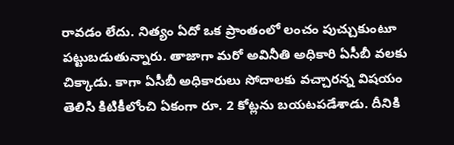రావడం లేదు. నిత్యం ఏదో ఒక ప్రాంతంలో లంచం పుచ్చుకుంటూ పట్టుబడుతున్నారు. తాజాగా మరో అవినీతి అధికారి ఏసీబీ వలకు చిక్కాడు. కాగా ఏసీబీ అధికారులు సోదాలకు వచ్చారన్న విషయం తెలిసి కిటికీలోంచి ఏకంగా రూ. 2 కోట్లను బయటపడేశాడు. దీనికి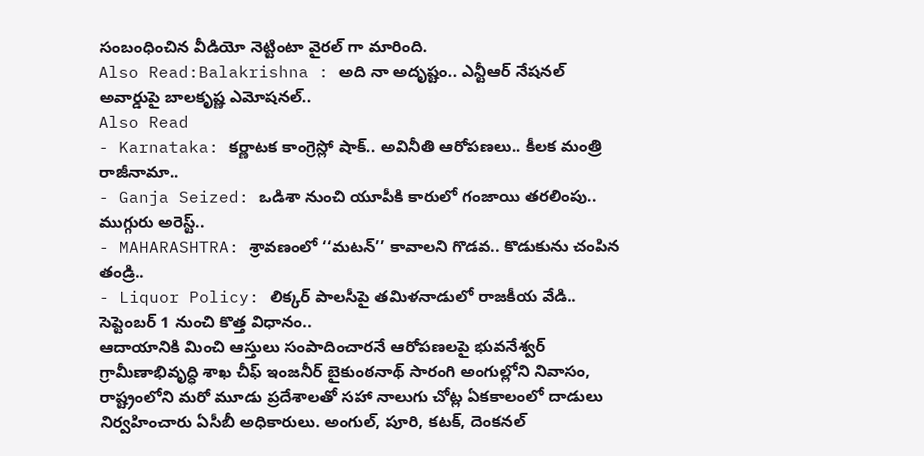సంబంధించిన వీడియో నెట్టింటా వైరల్ గా మారింది.
Also Read:Balakrishna : అది నా అదృష్టం.. ఎన్టీఆర్ నేషనల్ అవార్డుపై బాలకృష్ణ ఎమోషనల్..
Also Read
- Karnataka: కర్ణాటక కాంగ్రెస్లో షాక్.. అవినీతి ఆరోపణలు.. కీలక మంత్రి రాజీనామా..
- Ganja Seized: ఒడిశా నుంచి యూపీకి కారులో గంజాయి తరలింపు.. ముగ్గురు అరెస్ట్..
- MAHARASHTRA: శ్రావణంలో ‘‘మటన్’’ కావాలని గొడవ.. కొడుకును చంపిన తండ్రి..
- Liquor Policy: లిక్కర్ పాలసీపై తమిళనాడులో రాజకీయ వేడి.. సెప్టెంబర్ 1 నుంచి కొత్త విధానం..
ఆదాయానికి మించి ఆస్తులు సంపాదించారనే ఆరోపణలపై భువనేశ్వర్ గ్రామీణాభివృద్ధి శాఖ చీఫ్ ఇంజనీర్ బైకుంఠనాథ్ సారంగి అంగుల్లోని నివాసం, రాష్ట్రంలోని మరో మూడు ప్రదేశాలతో సహా నాలుగు చోట్ల ఏకకాలంలో దాడులు నిర్వహించారు ఏసీబీ అధికారులు. అంగుల్, పూరి, కటక్, దెంకనల్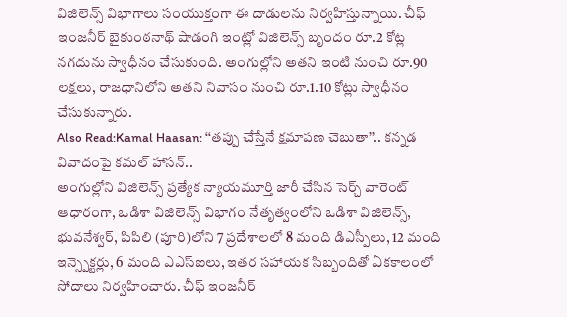విజిలెన్స్ విభాగాలు సంయుక్తంగా ఈ దాడులను నిర్వహిస్తున్నాయి. చీఫ్ ఇంజనీర్ బైకుంఠనాథ్ షాడంగి ఇంట్లో విజిలెన్స్ బృందం రూ.2 కోట్ల నగదును స్వాధీనం చేసుకుంది. అంగుల్లోని అతని ఇంటి నుంచి రూ.90 లక్షలు, రాజధానిలోని అతని నివాసం నుంచి రూ.1.10 కోట్లు స్వాధీనం చేసుకున్నారు.
Also Read:Kamal Haasan: ‘‘తప్పు చేస్తేనే క్షమాపణ చెబుతా’’.. కన్నడ వివాదంపై కమల్ హాసన్..
అంగుల్లోని విజిలెన్స్ ప్రత్యేక న్యాయమూర్తి జారీ చేసిన సెర్చ్ వారెంట్ ఆధారంగా, ఒడిశా విజిలెన్స్ విభాగం నేతృత్వంలోని ఒడిశా విజిలెన్స్, భువనేశ్వర్, పిపిలి (పూరి)లోని 7 ప్రదేశాలలో 8 మంది డిఎస్పీలు, 12 మంది ఇన్స్పెక్టర్లు, 6 మంది ఎఎస్ఐలు, ఇతర సహాయక సిబ్బందితో ఏకకాలంలో సోదాలు నిర్వహించారు. చీఫ్ ఇంజనీర్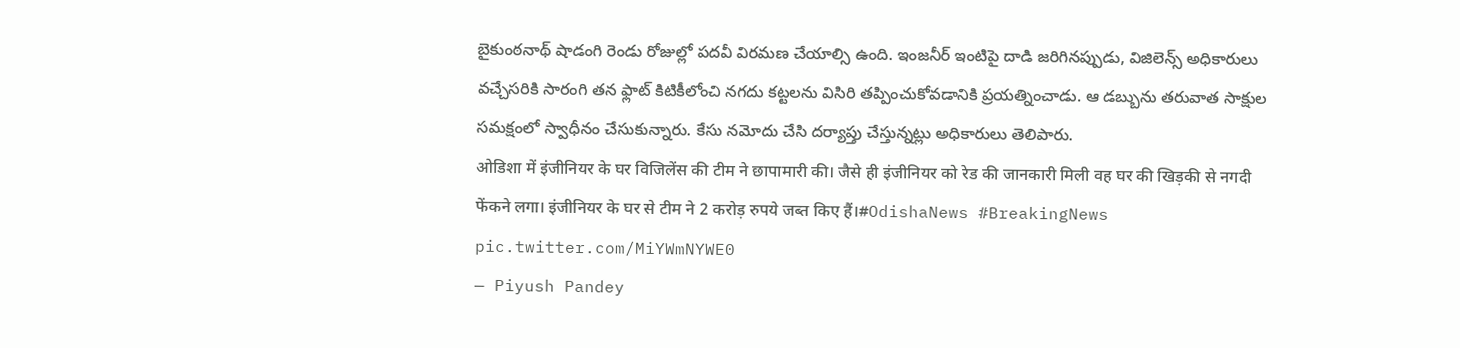బైకుంఠనాథ్ షాడంగి రెండు రోజుల్లో పదవీ విరమణ చేయాల్సి ఉంది. ఇంజనీర్ ఇంటిపై దాడి జరిగినప్పుడు, విజిలెన్స్ అధికారులు వచ్చేసరికి సారంగి తన ఫ్లాట్ కిటికీలోంచి నగదు కట్టలను విసిరి తప్పించుకోవడానికి ప్రయత్నించాడు. ఆ డబ్బును తరువాత సాక్షుల సమక్షంలో స్వాధీనం చేసుకున్నారు. కేసు నమోదు చేసి దర్యాప్తు చేస్తున్నట్లు అధికారులు తెలిపారు.
ओडिशा में इंजीनियर के घर विजिलेंस की टीम ने छापामारी की। जैसे ही इंजीनियर को रेड की जानकारी मिली वह घर की खिड़की से नगदी फेंकने लगा। इंजीनियर के घर से टीम ने 2 करोड़ रुपये जब्त किए हैं।#OdishaNews #BreakingNews pic.twitter.com/MiYWmNYWE0
— Piyush Pandey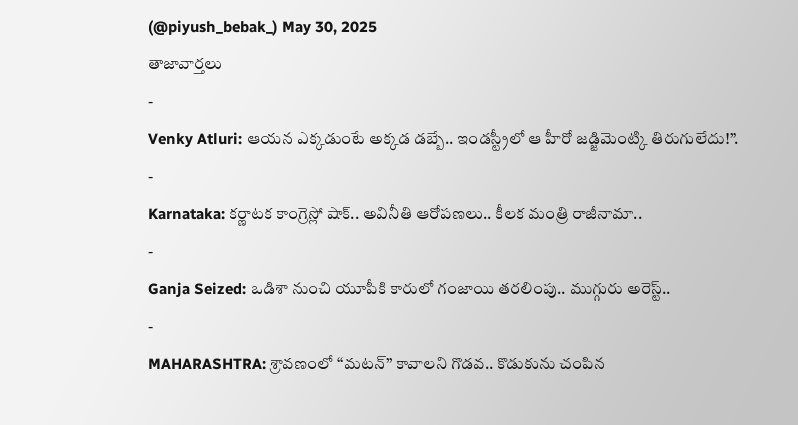(@piyush_bebak_) May 30, 2025
తాజావార్తలు
-
Venky Atluri: ఆయన ఎక్కడుంటే అక్కడ డబ్బే.. ఇండస్ట్రీలో ఆ హీరో జడ్జిమెంట్కి తిరుగులేదు!”.
-
Karnataka: కర్ణాటక కాంగ్రెస్లో షాక్.. అవినీతి ఆరోపణలు.. కీలక మంత్రి రాజీనామా..
-
Ganja Seized: ఒడిశా నుంచి యూపీకి కారులో గంజాయి తరలింపు.. ముగ్గురు అరెస్ట్..
-
MAHARASHTRA: శ్రావణంలో ‘‘మటన్’’ కావాలని గొడవ.. కొడుకును చంపిన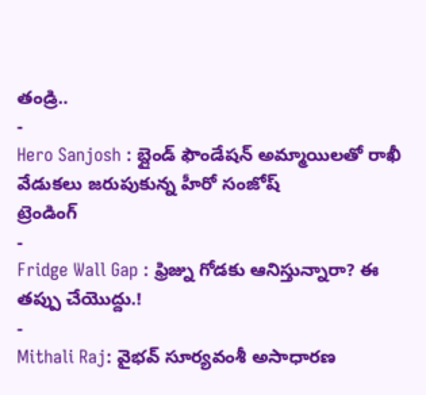తండ్రి..
-
Hero Sanjosh : బ్లైండ్ ఫౌండేషన్ అమ్మాయిలతో రాఖీ వేడుకలు జరుపుకున్న హీరో సంజోష్
ట్రెండింగ్
-
Fridge Wall Gap : ఫ్రిజ్ను గోడకు ఆనిస్తున్నారా? ఈ తప్పు చేయొద్దు.!
-
Mithali Raj: వైభవ్ సూర్యవంశీ అసాధారణ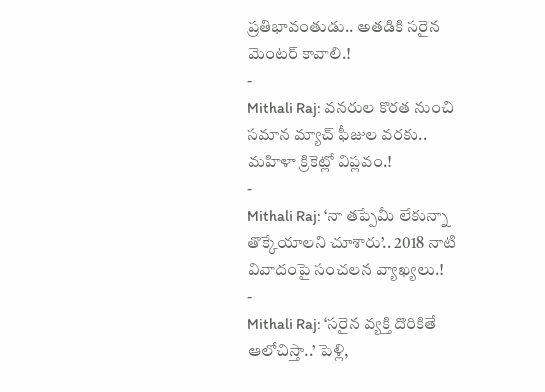ప్రతిభావంతుడు.. అతడికి సరైన మెంటర్ కావాలి.!
-
Mithali Raj: వనరుల కొరత నుంచి సమాన మ్యాచ్ ఫీజుల వరకు.. మహిళా క్రికెట్లో విప్లవం.!
-
Mithali Raj: ‘నా తప్పేమీ లేకున్నా తొక్కేయాలని చూశారు’.. 2018 నాటి వివాదంపై సంచలన వ్యాఖ్యలు.!
-
Mithali Raj: ‘సరైన వ్యక్తి దొరికితే ఆలోచిస్తా..’ పెళ్లి,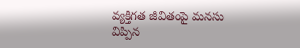వ్యక్తిగత జీవితంపై మనసు విప్పిన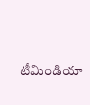టీమిండియా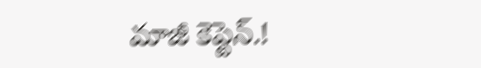మాజీ కెప్టెన్.!